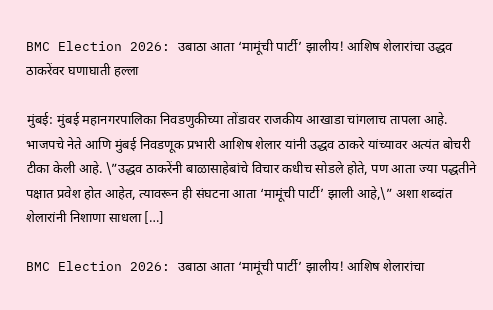BMC Election 2026: उबाठा आता ‘मामूंची पार्टी’ झालीय! आशिष शेलारांचा उद्धव ठाकरेंवर घणाघाती हल्ला

मुंबई: मुंबई महानगरपालिका निवडणुकीच्या तोंडावर राजकीय आखाडा चांगलाच तापला आहे. भाजपचे नेते आणि मुंबई निवडणूक प्रभारी आशिष शेलार यांनी उद्धव ठाकरे यांच्यावर अत्यंत बोचरी टीका केली आहे. \”उद्धव ठाकरेंनी बाळासाहेबांचे विचार कधीच सोडले होते, पण आता ज्या पद्धतीने पक्षात प्रवेश होत आहेत, त्यावरून ही संघटना आता ‘मामूंची पार्टी’ झाली आहे,\” अशा शब्दांत शेलारांनी निशाणा साधला […]

BMC Election 2026: उबाठा आता ‘मामूंची पार्टी’ झालीय! आशिष शेलारांचा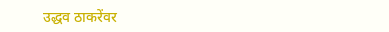उद्धव ठाकरेंवर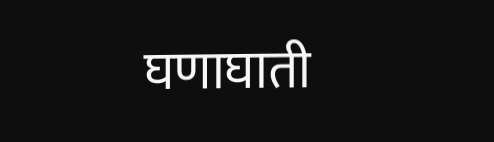घणाघाती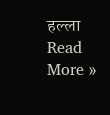हल्ला Read More »